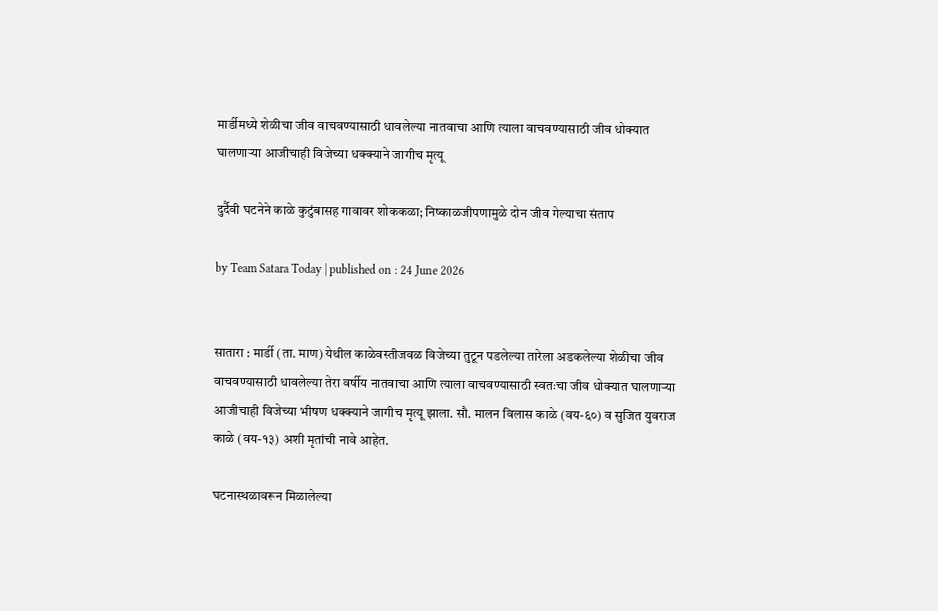मार्डीमध्ये शेळीचा जीव वाचवण्यासाठी धावलेल्या नातवाचा आणि त्याला वाचवण्यासाठी जीव धोक्यात घालणाऱ्या आजीचाही विजेच्या धक्क्याने जागीच मृत्यू

दुर्दैवी घटनेने काळे कुटुंबासह गावावर शोककळा; निष्काळजीपणामुळे दोन जीव गेल्याचा संताप

by Team Satara Today | published on : 24 June 2026


सातारा : मार्डी (ता. माण) येथील काळेवस्तीजवळ विजेच्या तुटून पडलेल्या तारेला अडकलेल्या शेळीचा जीव वाचवण्यासाठी धावलेल्या तेरा वर्षीय नातवाचा आणि त्याला वाचवण्यासाठी स्वतःचा जीव धोक्यात घालणाऱ्या आजीचाही विजेच्या भीषण धक्क्याने जागीच मृत्यू झाला. सौ. मालन विलास काळे (वय-६०) व सुजित युवराज काळे (वय-१३) अशी मृतांची नावे आहेत.

घटनास्थळावरून मिळालेल्या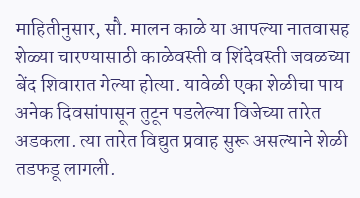माहितीनुसार, सौ. मालन काळे या आपल्या नातवासह शेळ्या चारण्यासाठी काळेवस्ती व शिंदेवस्ती जवळच्या बेंद शिवारात गेल्या होत्या. यावेळी एका शेळीचा पाय अनेक दिवसांपासून तुटून पडलेल्या विजेच्या तारेत अडकला. त्या तारेत विद्युत प्रवाह सुरू असल्याने शेळी तडफडू लागली.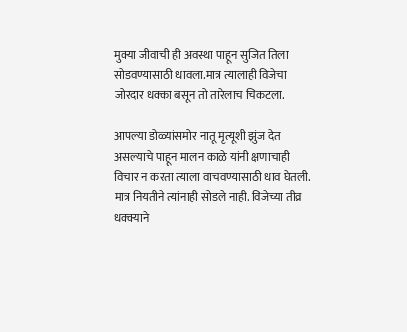मुक्या जीवाची ही अवस्था पाहून सुजित तिला सोडवण्यासाठी धावला.मात्र त्यालाही विजेचा जोरदार धक्का बसून तो तारेलाच चिकटला.

आपल्या डोळ्यांसमोर नातू मृत्यूशी झुंज देत असल्याचे पाहून मालन काळे यांनी क्षणाचाही विचार न करता त्याला वाचवण्यासाठी धाव घेतली. मात्र नियतीने त्यांनाही सोडले नाही. विजेच्या तीव्र धक्क्याने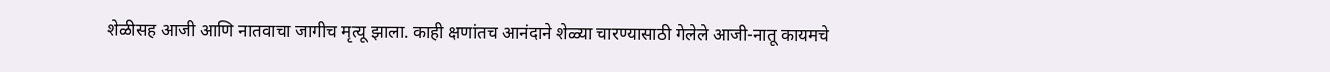शेळीसह आजी आणि नातवाचा जागीच मृत्यू झाला. काही क्षणांतच आनंदाने शेळ्या चारण्यासाठी गेलेले आजी-नातू कायमचे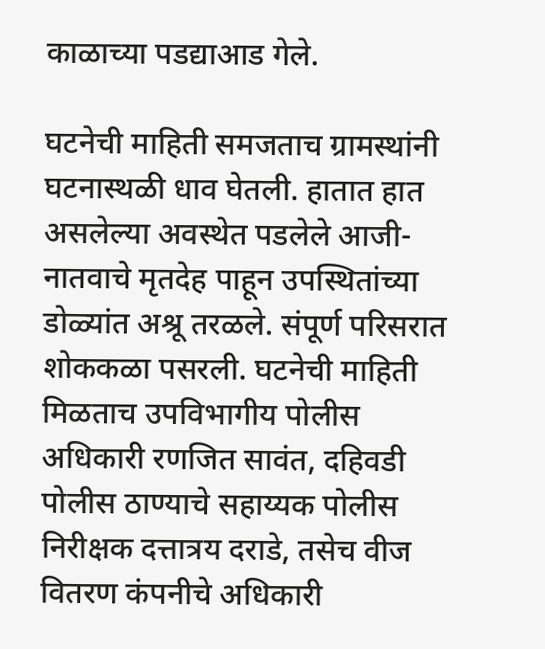काळाच्या पडद्याआड गेले.

घटनेची माहिती समजताच ग्रामस्थांनी घटनास्थळी धाव घेतली. हातात हात असलेल्या अवस्थेत पडलेले आजी-नातवाचे मृतदेह पाहून उपस्थितांच्या डोळ्यांत अश्रू तरळले. संपूर्ण परिसरात शोककळा पसरली. घटनेची माहिती मिळताच उपविभागीय पोलीस अधिकारी रणजित सावंत, दहिवडी पोलीस ठाण्याचे सहाय्यक पोलीस निरीक्षक दत्तात्रय दराडे, तसेच वीज वितरण कंपनीचे अधिकारी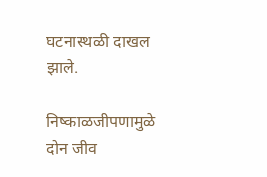घटनास्थळी दाखल झाले.

निष्काळजीपणामुळे दोन जीव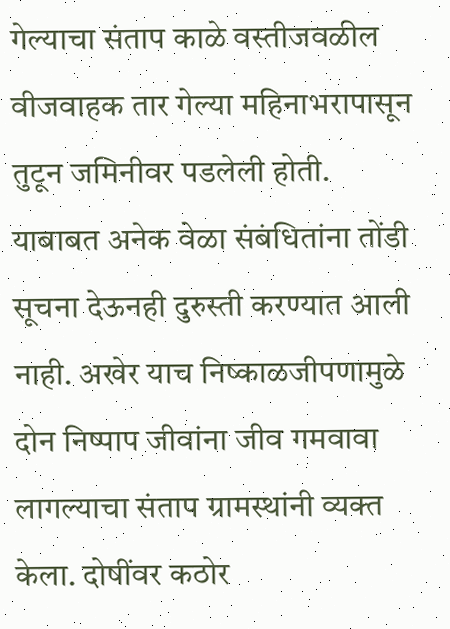गेल्याचा संताप काळे वस्तीजवळील वीजवाहक तार गेल्या महिनाभरापासून तुटून जमिनीवर पडलेली होती. याबाबत अनेक वेळा संबंधितांना तोंडी सूचना देऊनही दुरुस्ती करण्यात आली नाही. अखेर याच निष्काळजीपणामुळे दोन निष्पाप जीवांना जीव गमवावा लागल्याचा संताप ग्रामस्थांनी व्यक्त केला. दोषींवर कठोर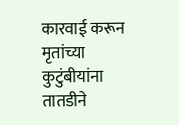कारवाई करून मृतांच्या कुटुंबीयांना तातडीने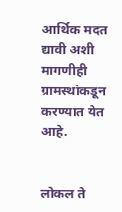आर्थिक मदत द्यावी अशी मागणीही ग्रामस्थांकडून करण्यात येत आहे.


लोकल ते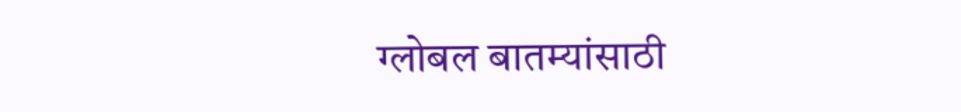ग्लोबल बातम्यांसाठी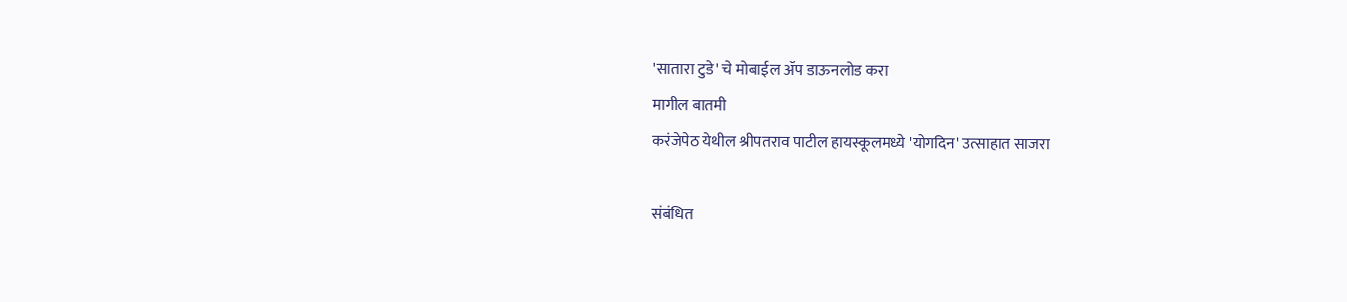'सातारा टुडे' चे मोबाईल ॲप डाऊनलोड करा
मागील बातमी
करंजेपेठ येथील श्रीपतराव पाटील हायस्कूलमध्ये 'योगदिन' उत्साहात साजरा

संबंधित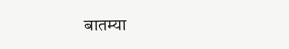बातम्या